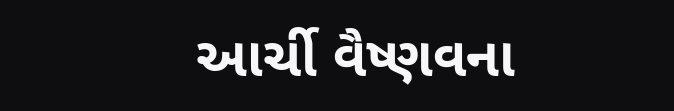આર્ચી વૈષ્ણવના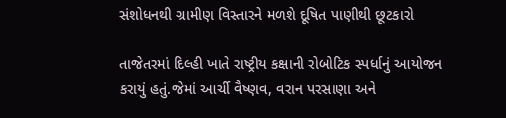સંશોધનથી ગ્રામીણ વિસ્તારને મળશે દૂષિત પાણીથી છૂટકારો

તાજેતરમાં દિલ્હી ખાતે રાષ્ટ્રીય કક્ષાની રોબોટિક સ્પર્ધાનું આયોજન કરાયું હતું.જેમાં આર્ચી વૈષ્ણવ, વરાન પરસાણા અને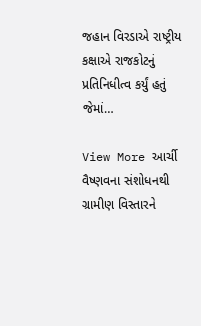જહાન વિરડાએ રાષ્ટ્રીય કક્ષાએ રાજકોટનું પ્રતિનિધીત્વ કર્યું હતું જેમાં…

View More આર્ચી વૈષ્ણવના સંશોધનથી ગ્રામીણ વિસ્તારને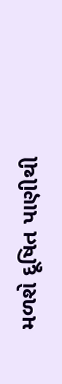મળશે દૂષિત પાણીથી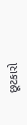છૂટકારો